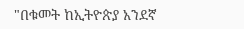"በቁመት ከኢትዮጵያ አንደኛ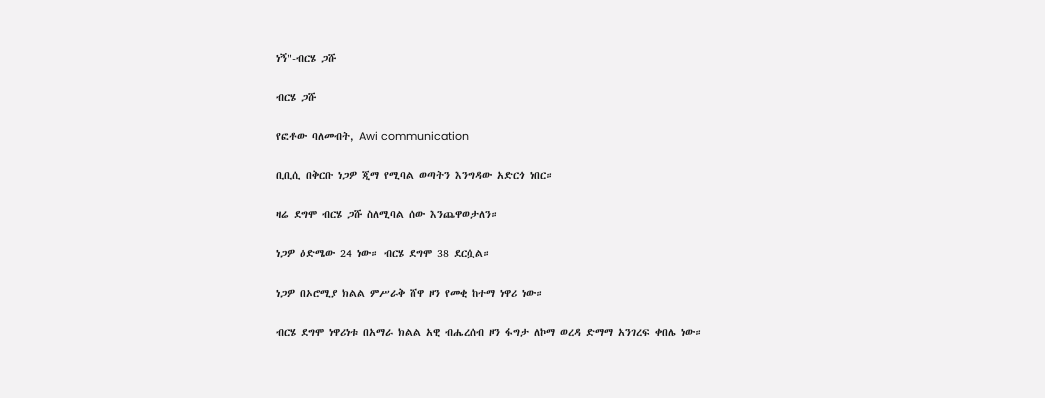ነኝ"-ብርሄ ጋሹ

ብርሄ ጋሹ

የፎቶው ባለመብት, Awi communication

ቢቢሲ በቅርቡ ነጋዎ ጂማ የሚባል ወጣትን እንግዳው አድርጎ ነበር።

ዛሬ ደግሞ ብርሄ ጋሹ ስለሚባል ሰው እንጨዋወታለን።

ነጋዎ ዕድሜው 24 ነው። ብርሄ ደግሞ 38 ደርሷል።

ነጋዎ በኦሮሚያ ክልል ምሥራቅ ሸዋ ዞን የመቂ ከተማ ነዋሪ ነው።

ብርሄ ደግሞ ነዋሪነቱ በአማራ ክልል አዊ ብሔረሰብ ዞን ፋግታ ለኮማ ወረዳ ድማማ አንገረፍ ቀበሌ ነው።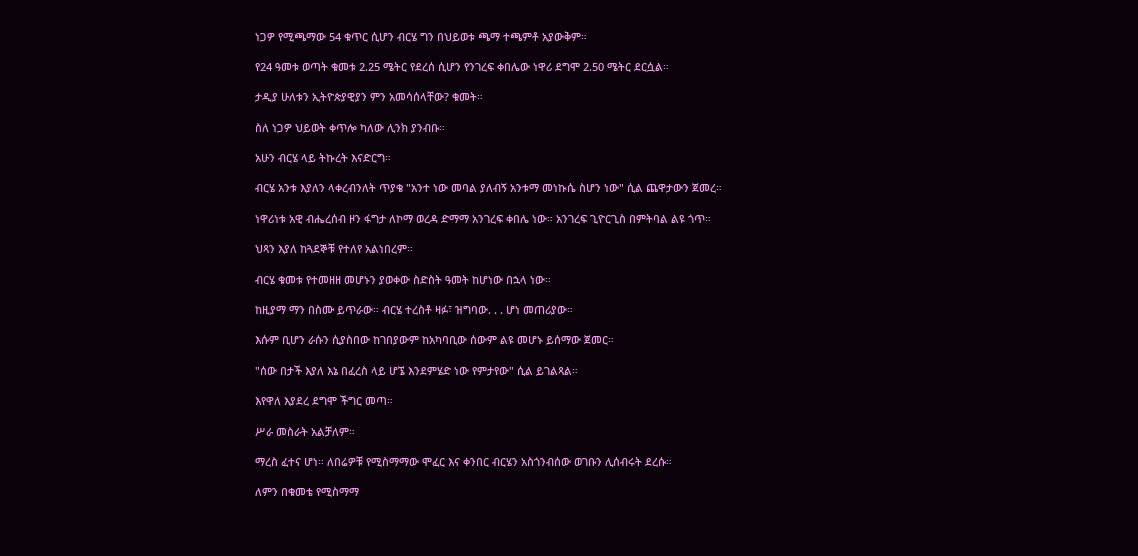ነጋዎ የሚጫማው 54 ቁጥር ሲሆን ብርሄ ግን በህይወቱ ጫማ ተጫምቶ አያውቅም።

የ24 ዓመቱ ወጣት ቁመቱ 2.25 ሜትር የደረሰ ሲሆን የንገረፍ ቀበሌው ነዋሪ ደግሞ 2.50 ሜትር ደርሷል።

ታዲያ ሁለቱን ኢትዮጵያዊያን ምን አመሳሰላቸው? ቁመት።

ስለ ነጋዎ ህይወት ቀጥሎ ካለው ሊንክ ያንብቡ።

አሁን ብርሄ ላይ ትኩረት እናድርግ።

ብርሄ አንቱ እያለን ላቀረብንለት ጥያቄ "አንተ ነው መባል ያለብኝ አንቱማ መነኩሴ ስሆን ነው" ሲል ጨዋታውን ጀመረ።

ነዋሪነቱ አዊ ብሔረሰብ ዞን ፋግታ ለኮማ ወረዳ ድማማ አንገረፍ ቀበሌ ነው። አንገረፍ ጊዮርጊስ በምትባል ልዩ ጎጥ።

ህጻን እያለ ከጓደኞቹ የተለየ አልነበረም።

ብርሄ ቁመቱ የተመዘዘ መሆኑን ያወቀው ስድስት ዓመት ከሆነው በኋላ ነው።

ከዚያማ ማን በስሙ ይጥራው። ብርሄ ተረስቶ ዛፉ፣ ዝግባው. . . ሆነ መጠሪያው።

እሱም ቢሆን ራሱን ሲያስበው ከገበያውም ከአካባቢው ሰውም ልዩ መሆኑ ይሰማው ጀመር።

"ሰው በታች እያለ እኔ በፈረስ ላይ ሆኜ እንደምሄድ ነው የምታየው" ሲል ይገልጻል።

እየዋለ እያደረ ደግሞ ችግር መጣ።

ሥራ መስራት አልቻለም።

ማረስ ፈተና ሆነ። ለበሬዎቹ የሚስማማው ሞፈር እና ቀንበር ብርሄን አስጎንብሰው ወገቡን ሊሰብሩት ደረሱ።

ለምን በቁመቴ የሚስማማ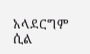አላደርግም ሲል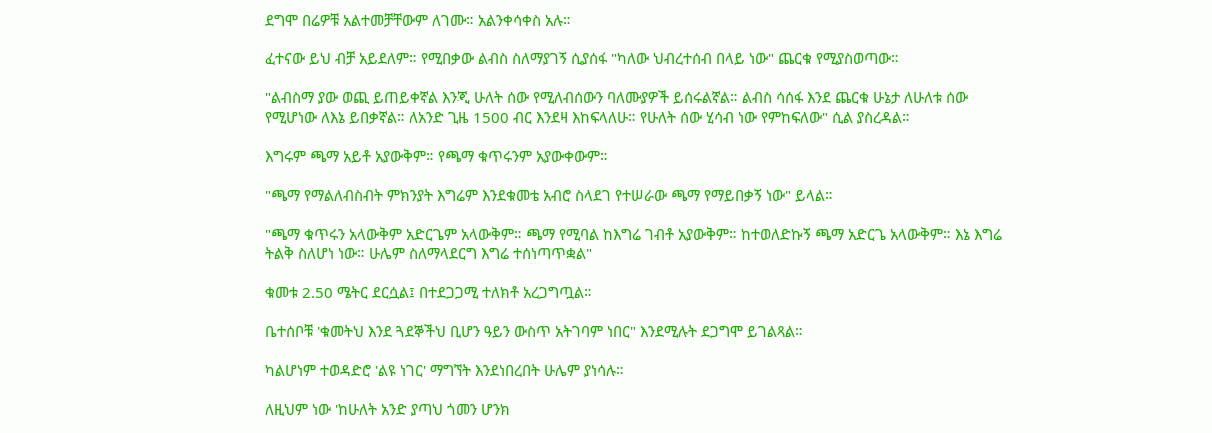ደግሞ በሬዎቹ አልተመቻቸውም ለገሙ። አልንቀሳቀስ አሉ።

ፈተናው ይህ ብቻ አይደለም። የሚበቃው ልብስ ስለማያገኝ ሲያሰፋ "ካለው ህብረተሰብ በላይ ነው" ጨርቁ የሚያስወጣው።

"ልብስማ ያው ወጪ ይጠይቀኛል እንጂ ሁለት ሰው የሚለብሰውን ባለሙያዎች ይሰሩልኛል። ልብስ ሳሰፋ እንደ ጨርቁ ሁኔታ ለሁለቱ ሰው የሚሆነው ለእኔ ይበቃኛል። ለአንድ ጊዜ 1500 ብር እንደዛ እከፍላለሁ። የሁለት ሰው ሂሳብ ነው የምከፍለው" ሲል ያስረዳል።

እግሩም ጫማ አይቶ አያውቅም። የጫማ ቁጥሩንም አያውቀውም።

"ጫማ የማልለብስብት ምክንያት እግሬም እንደቁመቴ አብሮ ስላደገ የተሠራው ጫማ የማይበቃኝ ነው" ይላል።

"ጫማ ቁጥሩን አላውቅም አድርጌም አላውቅም። ጫማ የሚባል ከእግሬ ገብቶ አያውቅም። ከተወለድኩኝ ጫማ አድርጌ አላውቅም። እኔ እግሬ ትልቅ ስለሆነ ነው። ሁሌም ስለማላደርግ እግሬ ተሰነጣጥቋል"

ቁመቱ 2.50 ሜትር ደርሷል፤ በተደጋጋሚ ተለክቶ አረጋግጧል።

ቤተሰቦቹ 'ቁመትህ እንደ ጓደኞችህ ቢሆን ዓይን ውስጥ አትገባም ነበር" እንደሚሉት ደጋግሞ ይገልጻል።

ካልሆነም ተወዳድሮ 'ልዩ ነገር' ማግኘት እንደነበረበት ሁሌም ያነሳሉ።

ለዚህም ነው 'ከሁለት አንድ ያጣህ ጎመን ሆንክ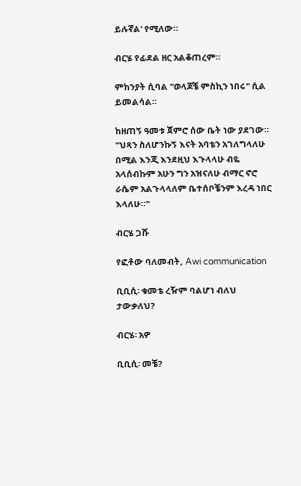ይሉኛል' የሚለው።

ብርሄ የፊደል ዘር አልቆጠረም።

ምከንያት ሲባል "ወላጆቼ ምስኪን ነበሩ" ሲል ይመልሳል።

ከዘጠኝ ዓመቱ ጀምሮ ሰው ቤት ነው ያደገው። "ህጻን ስለሆንኩኝ እናት አባቴን አገለግላለሁ በሚል እንጂ እንደዚህ እጉላላሁ ብዬ አላሰብኩም አሁን ግን አዝናለሁ ብማር ኖሮ ራሴም አልጉላላለም ቤተሰቦቼንም እረዳ ነበር እላለሁ።"

ብርሄ ጋሹ

የፎቶው ባለመብት, Awi communication

ቢቢሲ፡ ቁመቴ ረዥም ባልሆነ ብለህ ታውቃለህ?

ብርሄ፡ አዎ

ቢቢሲ፡ መቼ?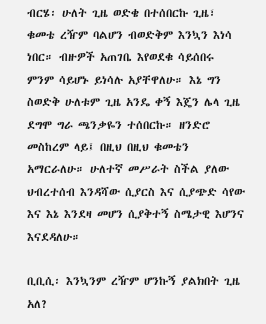ብርሄ፡ ሁለት ጊዜ ወድቄ በተሰበርኩ ጊዜ፣ ቁመቴ ረዥም ባልሆን ብወድቅም እንኳን እነሳ ነበር። ብዙዎች አጠገቤ እየወደቁ ሳይሰበሩ ምንም ሳይሆኑ ይነሳሉ አያቸዋለሁ። እኔ ግን ስወድቅ ሁለቱም ጊዜ አንዴ ቀኝ እጄን ሌላ ጊዜ ደግሞ ግራ ጫንቃዬን ተሰበርኩ። ዘንድሮ መስከረም ላይ፤ በዚህ በዚህ ቁመቴን አማርራለሁ። ሁለተኛ መሥራት ስችል ያለው ህብረተሰብ እንዳሻው ሲያርስ እና ሲያጭድ ሳየው እና እኔ እንደዛ መሆን ሲያቅተኝ ስሜታዊ እሆንና እናደዳለሁ።

ቢቢሲ፡ እንኳንም ረዥም ሆንኩኝ ያልክበት ጊዜ አለ?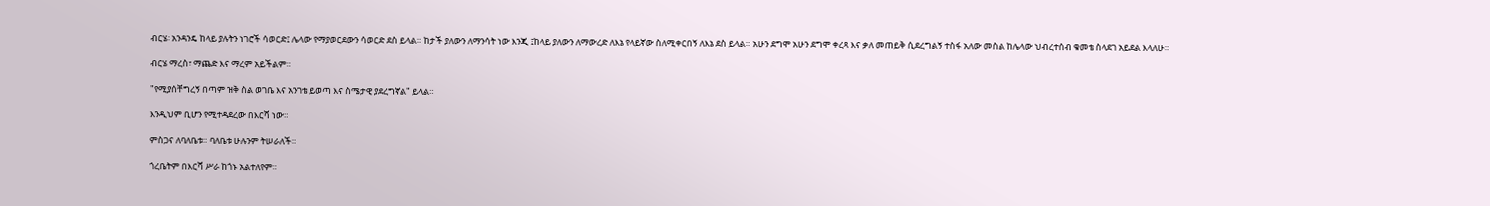ብርሄ፡ አንዳንዴ ከላይ ያሉትን ነገሮች ሳወርድ፤ ሌላው የማያወርደውን ሳወርድ ደስ ይላል። ከታች ያለውን ለማንሳት ነው እንጂ ፤ከላይ ያለውን ለማውረድ ለእኔ የላይኛው ስለሚቀርበኝ ለእኔ ደስ ይላል። አሁን ደግሞ አሁን ደግሞ ቀረጻ እና ቃለ መጠይቅ ሲደረግልኝ ተስፋ አለው መስል ከሌላው ህብረተሰብ ቁመቴ ስላደገ አይደል እላለሁ።

ብርሄ ማረስ፣ ማጨድ እና ማረም አይችልም።

"የሚያሰቸግረኝ በጣም ዝቅ ስል ወገቤ እና አንገቴ ይወጣ እና ስሜታዊ ያደረግኛል" ይላል።

እንዲህም ቢሆን የሚተዳደረው በእርሻ ነው።

ምስጋና ለባለቤቱ። ባለቤቱ ሁሉንም ትሠራለች።

ጎረቤትም በእርሻ ሥራ ከጎኑ አልተለየም።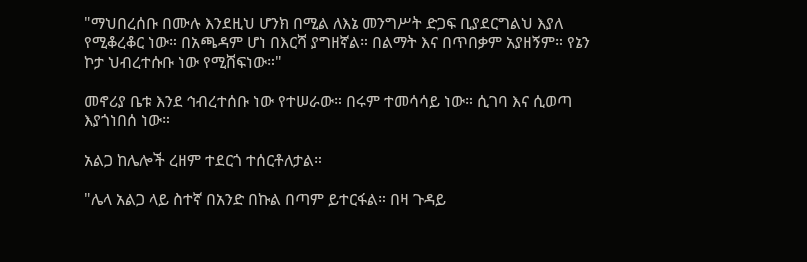"ማህበረሰቡ በሙሉ እንደዚህ ሆንክ በሚል ለእኔ መንግሥት ድጋፍ ቢያደርግልህ እያለ የሚቆረቆር ነው። በአጫዳም ሆነ በእርሻ ያግዘኛል። በልማት እና በጥበቃም አያዘኝም። የኔን ኮታ ህብረተሱቡ ነው የሚሸፍነው።"

መኖሪያ ቤቱ እንደ ኅብረተሰቡ ነው የተሠራው። በሩም ተመሳሳይ ነው። ሲገባ እና ሲወጣ እያጎነበሰ ነው።

አልጋ ከሌሎች ረዘም ተደርጎ ተሰርቶለታል።

"ሌላ አልጋ ላይ ስተኛ በአንድ በኩል በጣም ይተርፋል። በዛ ጉዳይ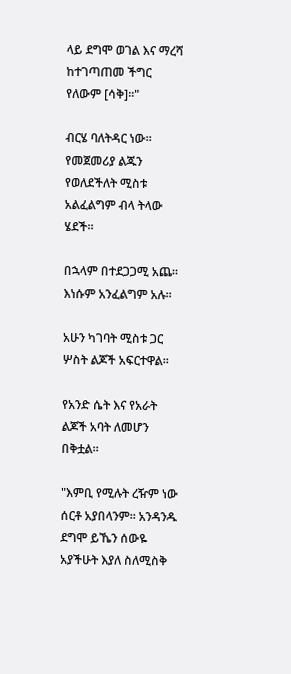ላይ ደግሞ ወገል እና ማረሻ ከተገጣጠመ ችግር የለውም [ሳቅ]።"

ብርሄ ባለትዳር ነው። የመጀመሪያ ልጁን የወለደችለት ሚስቱ አልፈልግም ብላ ትላው ሄደች።

በኋላም በተደጋጋሚ አጨ። እነሱም አንፈልግም አሉ።

አሁን ካገባት ሚስቱ ጋር ሦስት ልጆች አፍርተዋል።

የአንድ ሴት እና የአራት ልጆች አባት ለመሆን በቅቷል።

"እምቢ የሚሉት ረዥም ነው ሰርቶ አያበላንም። አንዳንዱ ደግሞ ይኼን ሰውዬ አያችሁት እያለ ስለሚስቅ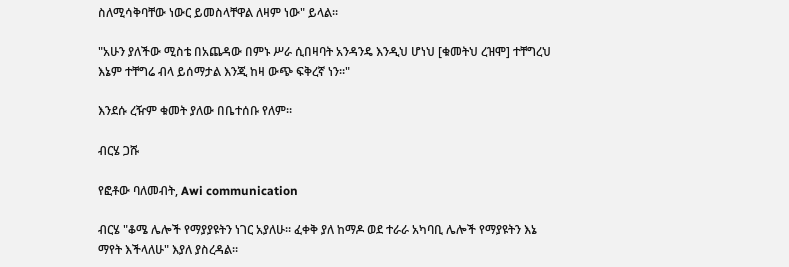ስለሚሳቅባቸው ነውር ይመስላቸዋል ለዛም ነው" ይላል።

"አሁን ያለችው ሚስቴ በአጨዳው በምኑ ሥራ ሲበዛባት አንዳንዴ እንዲህ ሆነህ [ቁመትህ ረዝሞ] ተቸግረህ እኔም ተቸግሬ ብላ ይሰማታል እንጂ ከዛ ውጭ ፍቅረኛ ነን።"

እንደሱ ረዥም ቁመት ያለው በቤተሰቡ የለም።

ብርሄ ጋሹ

የፎቶው ባለመብት, Awi communication

ብርሄ "ቆሜ ሌሎች የማያያዩትን ነገር አያለሁ። ፈቀቅ ያለ ከማዶ ወደ ተራራ አካባቢ ሌሎች የማያዩትን እኔ ማየት እችላለሁ" እያለ ያስረዳል።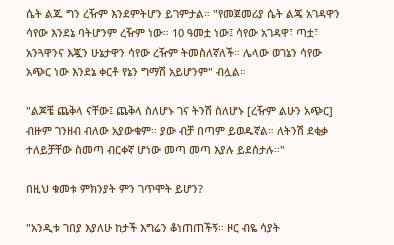ሴት ልጁ ግን ረዥም እንደምትሆን ይገምታል። "የመጀመሪያ ሴት ልጄ አገዳዋን ሳየው እንደኔ ባትሆንም ረዥም ነው። 10 ዓመቷ ነው፤ ሳየው አገዳዋ፣ ጣቷ፣ አንጓዋንና እጇን ሁኔታዋን ሳየው ረዥም ትመስለኛለች። ሌላው ወገኔን ሳየው አጭር ነው እንደኔ ቀርቶ የኔን ግማሽ አይሆንም" ብሏል።

"ልጆቼ ጨቅላ ናቸው፤ ጨቅላ ስለሆኑ ገና ትንሽ ስለሆኑ [ረዥም ልሁን አጭር] ብዙም ገንዘብ ብለው አያውቁም። ያው ብቻ በጣም ይወዱኛል። ለትንሽ ደቂቃ ተለይቻቸው ስመጣ ብርቀኛ ሆነው መጣ መጣ እያሉ ይደሰታሉ።"

በዚህ ቁመቱ ምክንያት ምን ገጥሞት ይሆን?

"አንዲቱ ገበያ እያለሁ ከታች እግሬን ቆነጠጠችኝ። ዞር ብዬ ሳያት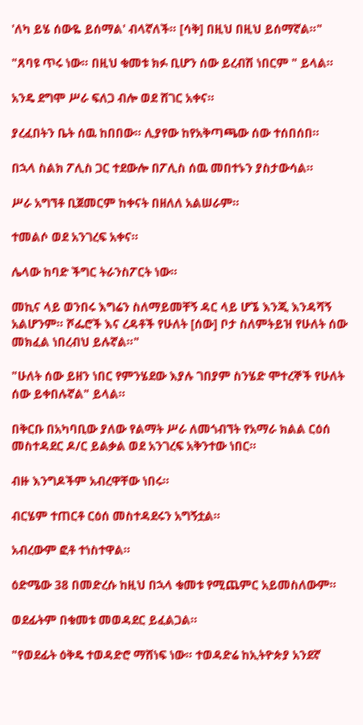'ለካ ይሄ ሰውዬ ይሰማል' ብላኛለች። [ሳቅ] በዚህ በዚህ ይሰማኛል።"

"ጸባዩ ጥሩ ነው። በዚህ ቁመቱ ክፉ ቢሆን ሰው ይረብሽ ነበርም " ይላል።

አንዴ ደግሞ ሥራ ፍለጋ ብሎ ወደ ሸገር አቀና።

ያረፈበትን ቤት ሰዉ ከበበው። ሊያየው ከየአቅጣጫው ሰው ተሰበሰበ።

በኋላ ስልክ ፖሊስ ጋር ተደውሎ በፖሊስ ሰዉ መበተኑን ያስታውሳል።

ሥራ አግኘቶ ቢጀመርም ከቀናት በዘለለ አልሠራም።

ተመልሶ ወደ አንገረፍ አቀና።

ሌላው ከባድ ችግር ትራንስፖርት ነው።

መኪና ላይ ወንበሩ እግሬን ስለማይመቸኝ ዳር ላይ ሆኜ እንጂ እንዳሻኝ አልሆንም። ሾፌሮች እና ረዳቶች የሁለት [ሰው] ቦታ ስለምትይዝ የሁለት ሰው መክፈል ነበረብህ ይሉኛል።"

"ሁለት ሰው ይዘን ነበር የምንሄደው እያሉ ገበያም ስንሄድ ሞተረኞች የሁለት ሰው ይቀበሉኛል" ይላል።

በቅርቡ በአካባቢው ያለው የልማት ሥራ ለመጎብኘት የአማራ ክልል ርዕሰ መስተዳደር ዶ/ር ይልቃል ወደ አንገረፍ አቅንተው ነበር።

ብዙ እንግዶችም አብረዋቸው ነበሩ።

ብርሄም ተጠርቶ ርዕሰ መስተዳደሩን አግኝቷል።

አብረውም ፎቶ ተነስተዋል።

ዕድሜው 38 በመድረሱ ከዚህ በኋላ ቁመቱ የሚጨምር አይመስለውም።

ወደፊትም በቁመቱ መወዳደር ይፈልጋል።

"የወደፊት ዕቅዴ ተወዳድሮ ማሸነፍ ነው። ተወዳድሬ ከኢትዮጵያ አንደኛ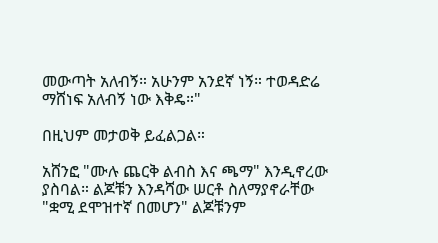መውጣት አለብኝ። አሁንም አንደኛ ነኝ። ተወዳድሬ ማሸነፍ አለብኝ ነው እቅዴ።"

በዚህም መታወቅ ይፈልጋል።

አሸንፎ "ሙሉ ጨርቅ ልብስ እና ጫማ" እንዲኖረው ያስባል። ልጆቹን እንዳሻው ሠርቶ ስለማያኖራቸው "ቋሚ ደሞዝተኛ በመሆን" ልጆቹንም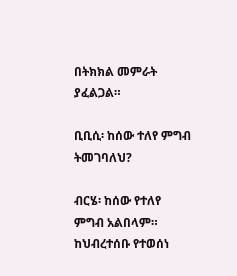በትክክል መምራት ያፈልጋል።

ቢቢሲ፡ ከሰው ተለየ ምግብ ትመገባለህ?

ብርሄ፡ ከሰው የተለየ ምግብ አልበላም። ከህብረተሰቡ የተወሰነ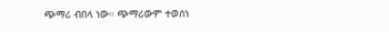ጭማሪ ብበላ ነው። ጭማሪውም ተወሰነ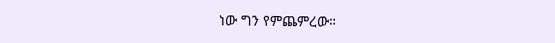ነው ግን የምጨምረው።